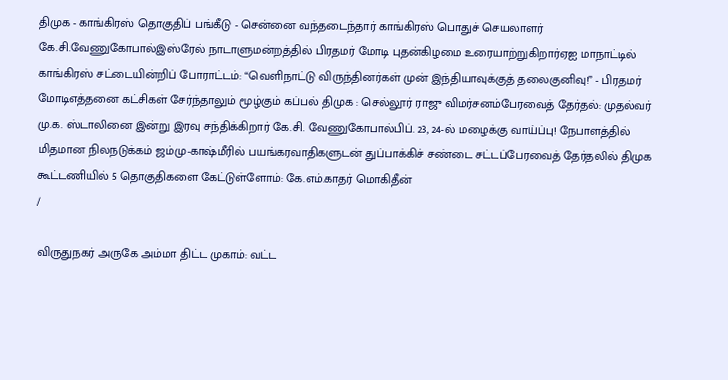திமுக - காங்கிரஸ் தொகுதிப் பங்கீடு - சென்னை வந்தடைந்தார் காங்கிரஸ் பொதுச் செயலாளர் கே.சி.வேணுகோபால்இஸ்ரேல் நாடாளுமன்றத்தில் பிரதமர் மோடி புதன்கிழமை உரையாற்றுகிறார்ஏஐ மாநாட்டில் காங்கிரஸ் சட்டையின்றிப் போராட்டம்: “வெளிநாட்டு விருந்தினர்கள் முன் இந்தியாவுக்குத் தலைகுனிவு!” - பிரதமர் மோடிஎத்தனை கட்சிகள் சேர்ந்தாலும் மூழ்கும் கப்பல் திமுக : செல்லூர் ராஜு விமர்சனம்பேரவைத் தேர்தல்: முதல்வர் மு.க. ஸ்டாலினை இன்று இரவு சந்திக்கிறார் கே.சி. வேணுகோபால்பிப். 23, 24-ல் மழைக்கு வாய்ப்பு! நேபாளத்தில் மிதமான நிலநடுக்கம் ஜம்மு-காஷ்மீரில் பயங்கரவாதிகளுடன் துப்பாக்கிச் சண்டை சட்டப்பேரவைத் தேர்தலில் திமுக கூட்டணியில் 5 தொகுதிகளை கேட்டுள்ளோம்: கே.எம்.காதர் மொகிதீன்
/

விருதுநகர் அருகே அம்மா திட்ட முகாம்: வட்ட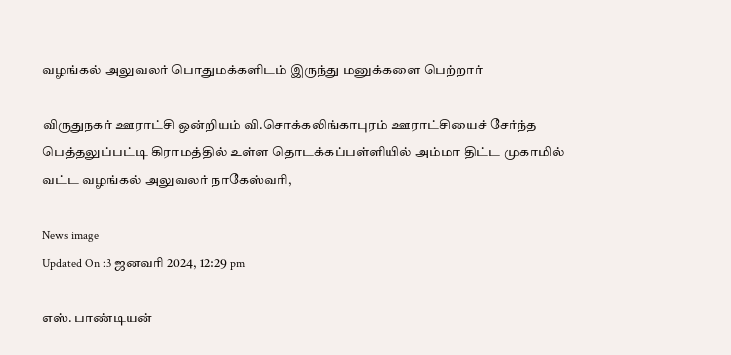வழங்கல் அலுவலர் பொதுமக்களிடம் இருந்து மனுக்களை பெற்றார்

விருதுநகர் ஊராட்சி ஒன்றியம் வி.சொக்கலிங்காபுரம் ஊராட்சியைச் சேர்ந்த  பெத்தலுப்பட்டி கிராமத்தில் உள்ள தொடக்கப்பள்ளியில் அம்மா திட்ட முகாமில்   வட்ட வழங்கல் அலுவலர் நாகேஸ்வரி,

News image
Updated On :3 ஜனவரி 2024, 12:29 pm

எஸ். பாண்டியன்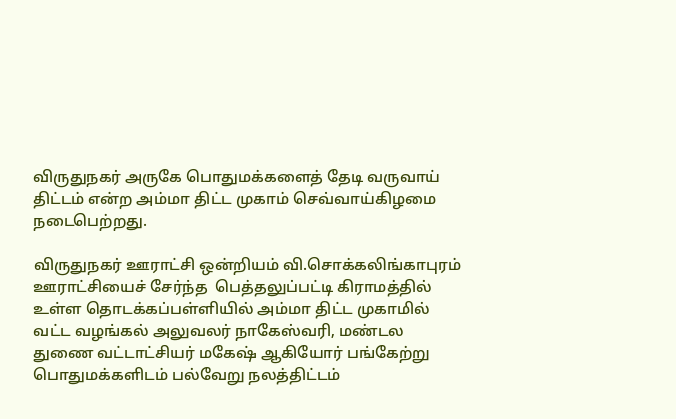விருதுநகர் அருகே பொதுமக்களைத் தேடி வருவாய் திட்டம் என்ற அம்மா திட்ட முகாம் செவ்வாய்கிழமை நடைபெற்றது.

விருதுநகர் ஊராட்சி ஒன்றியம் வி.சொக்கலிங்காபுரம் ஊராட்சியைச் சேர்ந்த  பெத்தலுப்பட்டி கிராமத்தில் உள்ள தொடக்கப்பள்ளியில் அம்மா திட்ட முகாமில்   வட்ட வழங்கல் அலுவலர் நாகேஸ்வரி, மண்டல துணை வட்டாட்சியர் மகேஷ் ஆகியோர் பங்கேற்று பொதுமக்களிடம் பல்வேறு நலத்திட்டம்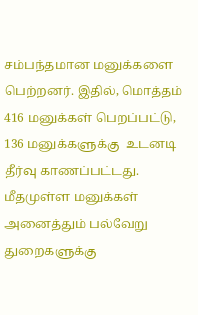சம்பந்தமான மனுக்களை பெற்றனர். இதில், மொத்தம் 416 மனுக்கள் பெறப்பட்டு, 136 மனுக்களுக்கு  உடனடி தீர்வு காணப்பட்டது. மீதமுள்ள மனுக்கள் அனைத்தும் பல்வேறு துறைகளுக்கு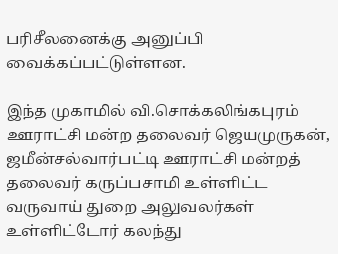பரிசீலனைக்கு அனுப்பி வைக்கப்பட்டுள்ளன.

இந்த முகாமில் வி.சொக்கலிங்கபுரம் ஊராட்சி மன்ற தலைவர் ஜெயமுருகன்,  ஜமீன்சல்வார்பட்டி ஊராட்சி மன்றத் தலைவர் கருப்பசாமி உள்ளிட்ட வருவாய் துறை அலுவலர்கள் உள்ளிட்டோர் கலந்து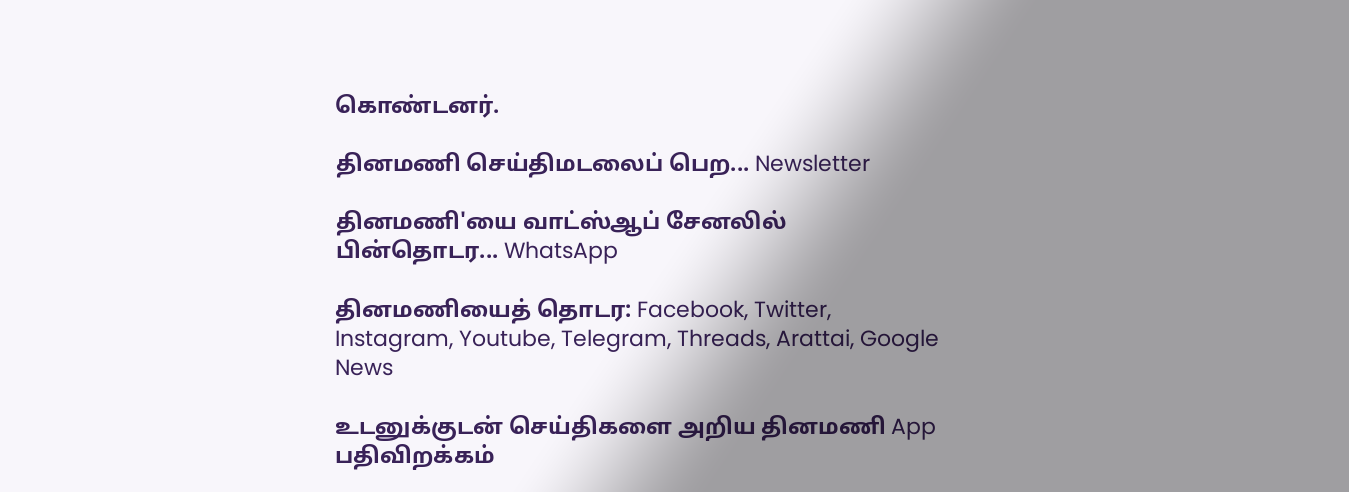கொண்டனர்.

தினமணி செய்திமடலைப் பெற... Newsletter

தினமணி'யை வாட்ஸ்ஆப் சேனலில் பின்தொடர... WhatsApp

தினமணியைத் தொடர: Facebook, Twitter, Instagram, Youtube, Telegram, Threads, Arattai, Google News

உடனுக்குடன் செய்திகளை அறிய தினமணி App பதிவிறக்கம்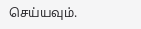செய்யவும்.